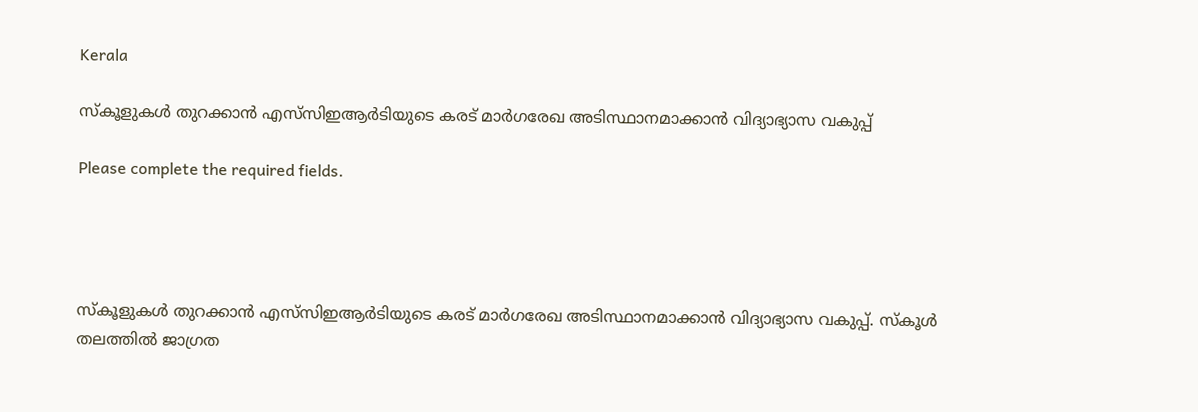Kerala

സ്‌കൂളുകൾ തുറക്കാൻ എസ്‌സിഇആർടിയുടെ കരട് മാർഗരേഖ അടിസ്ഥാനമാക്കാൻ വിദ്യാഭ്യാസ വകുപ്പ്

Please complete the required fields.




സ്‌കൂളുകൾ തുറക്കാൻ എസ്‌സിഇആർടിയുടെ കരട് മാർഗരേഖ അടിസ്ഥാനമാക്കാൻ വിദ്യാഭ്യാസ വകുപ്പ്. സ്‌കൂൾ തലത്തിൽ ജാഗ്രത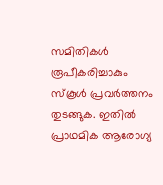സമിതികൾ രൂപീകരിച്ചാകും സ്‌കൂൾ പ്രവർത്തനം തുടങ്ങുക. ഇതിൽ പ്രാഥമിക ആരോഗ്യ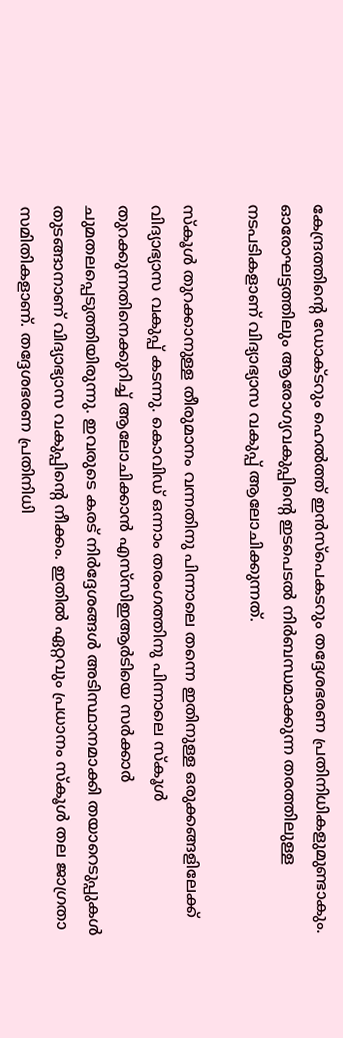കേന്ദ്രത്തിന്റെ ഡോക്ടറും ഹെൽത്ത് ഇൻസ്‌പെകടറും തദ്ദേശഭരണ പ്രതിനിധികളുമുണ്ടാകും. ഓരോഘട്ടത്തിലും ആരോഗ്യവകുപ്പിന്റെ ഇടപെടൽ നിർബന്ധമാക്കുന്ന തരത്തിലുള്ള നടപടികളാണ് വിദ്യാഭ്യാസ വകുപ്പ് ആലോചിക്കുന്നത്.

സ്‌കൂൾ തുറക്കാനുള്ള തീരുമാനം വന്നതിനു പിന്നാലെ തന്നെ ഇതിനുള്ള ഒരുക്കങ്ങളിലേക്ക് വിദ്യാഭ്യാസ വകുപ്പ് കടന്നു. കൊവിഡ് ഒന്നാം തരംഗത്തിനു പിന്നാലെ സ്‌കൂൾ തുറക്കുന്നതിനെക്കുറിച്ച് ആലോചിക്കാൻ എസ്‌സിഇആർടിയെ സർക്കാർ ചുമതലപ്പെടുത്തിയിരുന്നു. ഇവരുടെ കരട് നിർദ്ദേശങ്ങൾ അടിസ്ഥാനമാക്കി തയാറെടുപ്പുകൾ തുടങ്ങാനാണ് വിദ്യാഭ്യാസ വകുപ്പിന്റെ നീക്കം. ഇതിൽ ഏറ്റവും പ്രധാനം സ്‌കൂൾ തല ജാഗ്രതാ സമിതികളാണ്. തദ്ദേശഭരണ പ്രതിനിധി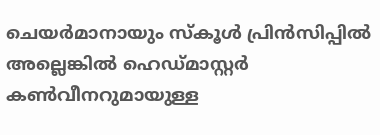ചെയർമാനായും സ്‌കൂൾ പ്രിൻസിപ്പിൽ അല്ലെങ്കിൽ ഹെഡ്മാസ്റ്റർ കൺവീനറുമായുള്ള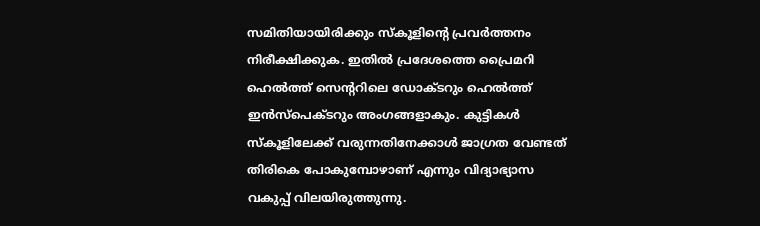സമിതിയായിരിക്കും സ്‌കൂളിന്റെ പ്രവർത്തനം നിരീക്ഷിക്കുക. ഇതിൽ പ്രദേശത്തെ പ്രൈമറി ഹെൽത്ത് സെന്ററിലെ ഡോക്ടറും ഹെൽത്ത് ഇൻസ്‌പെക്ടറും അംഗങ്ങളാകും. കുട്ടികൾ സ്‌കൂളിലേക്ക് വരുന്നതിനേക്കാൾ ജാഗ്രത വേണ്ടത് തിരികെ പോകുമ്പോഴാണ് എന്നും വിദ്യാഭ്യാസ വകുപ്പ് വിലയിരുത്തുന്നു.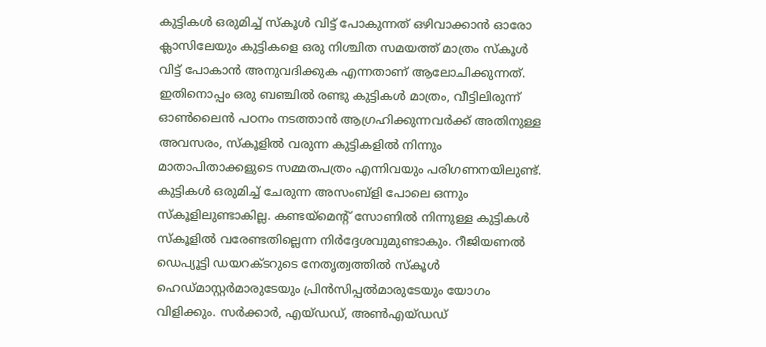കുട്ടികൾ ഒരുമിച്ച് സ്‌കൂൾ വിട്ട് പോകുന്നത് ഒഴിവാക്കാൻ ഓരോ ക്ലാസിലേയും കുട്ടികളെ ഒരു നിശ്ചിത സമയത്ത് മാത്രം സ്‌കൂൾ വിട്ട് പോകാൻ അനുവദിക്കുക എന്നതാണ് ആലോചിക്കുന്നത്. ഇതിനൊപ്പം ഒരു ബഞ്ചിൽ രണ്ടു കുട്ടികൾ മാത്രം, വീട്ടിലിരുന്ന് ഓൺലൈൻ പഠനം നടത്താൻ ആഗ്രഹിക്കുന്നവർക്ക് അതിനുള്ള അവസരം, സ്‌കൂളിൽ വരുന്ന കുട്ടികളിൽ നിന്നും മാതാപിതാക്കളുടെ സമ്മതപത്രം എന്നിവയും പരിഗണനയിലുണ്ട്. കുട്ടികൾ ഒരുമിച്ച് ചേരുന്ന അസംബ്‌ളി പോലെ ഒന്നും സ്‌കൂളിലുണ്ടാകില്ല. കണ്ടയ്‌മെന്റ് സോണിൽ നിന്നുള്ള കുട്ടികൾ സ്‌കൂളിൽ വരേണ്ടതില്ലെന്ന നിർദ്ദേശവുമുണ്ടാകും. റീജിയണൽ ഡെപ്യൂട്ടി ഡയറക്ടറുടെ നേതൃത്വത്തിൽ സ്‌കൂൾ ഹെഡ്മാസ്റ്റർമാരുടേയും പ്രിൻസിപ്പൽമാരുടേയും യോഗം വിളിക്കും. സർക്കാർ, എയ്ഡഡ്, അൺഎയ്ഡഡ്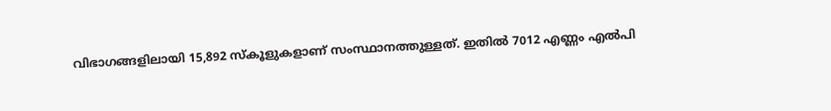വിഭാഗങ്ങളിലായി 15,892 സ്‌കൂളുകളാണ് സംസ്ഥാനത്തുള്ളത്. ഇതിൽ 7012 എണ്ണം എൽപി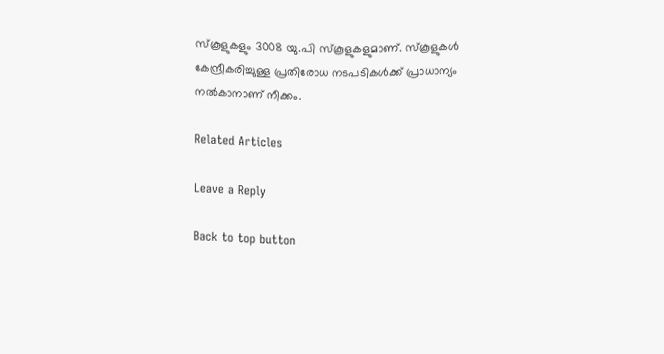സ്‌കൂളുകളും 3008 യു.പി സ്‌കൂളുകളുമാണ്. സ്‌കൂളുകൾ കേന്ദ്രീകരിച്ചുള്ള പ്രതിരോധ നടപടികൾക്ക് പ്രാധാന്യം നൽകാനാണ് നീക്കം.

Related Articles

Leave a Reply

Back to top button